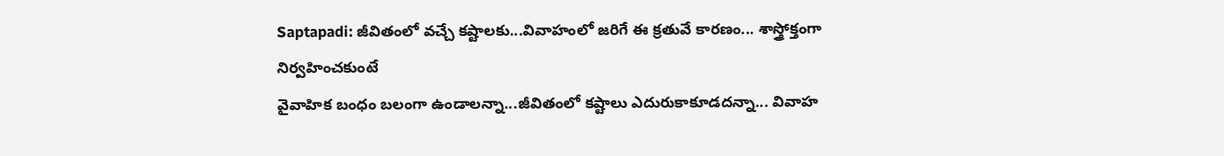Saptapadi: జీవితంలో వచ్చే కష్టాలకు...వివాహంలో జరిగే ఈ క్రతువే కారణం... శాస్త్రోక్తంగా నిర్వహించకుంటే
వైవాహిక బంధం బలంగా ఉండాలన్నా...జీవితంలో కష్టాలు ఎదురుకాకూడదన్నా... వివాహ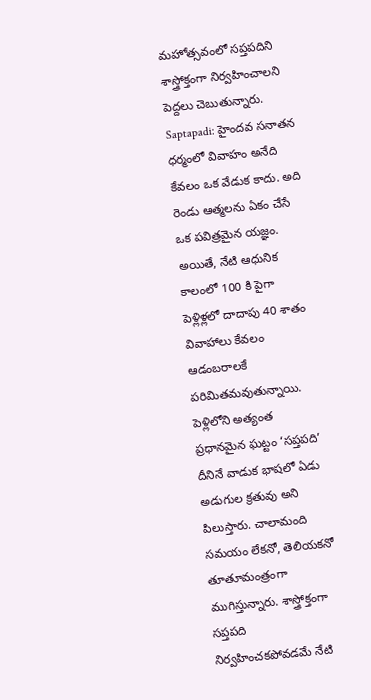మహోత్సవంలో సప్తపదిని శాస్త్రోక్తంగా నిర్వహించాలని పెద్దలు చెబుతున్నారు.
Saptapadi: హైందవ సనాతన ధర్మంలో వివాహం అనేది కేవలం ఒక వేడుక కాదు. అది రెండు ఆత్మలను ఏకం చేసే ఒక పవిత్రమైన యజ్ఞం. అయితే, నేటి ఆధునిక కాలంలో 100 కి పైగా పెళ్లిళ్లలో దాదాపు 40 శాతం వివాహాలు కేవలం ఆడంబరాలకే పరిమితమవుతున్నాయి. పెళ్లిలోని అత్యంత ప్రధానమైన ఘట్టం ‘సప్తపది’ దీనినే వాడుక భాషలో ఏడు అడుగుల క్రతువు అని పిలుస్తారు. చాలామంది సమయం లేకనో, తెలియకనో తూతూమంత్రంగా ముగిస్తున్నారు. శాస్త్రోక్తంగా సప్తపది నిర్వహించకపోవడమే నేటి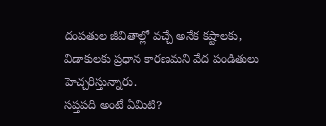దంపతుల జీవితాల్లో వచ్చే అనేక కష్టాలకు, విడాకులకు ప్రధాన కారణమని వేద పండితులు హెచ్చరిస్తున్నారు.
సప్తపది అంటే ఏమిటి?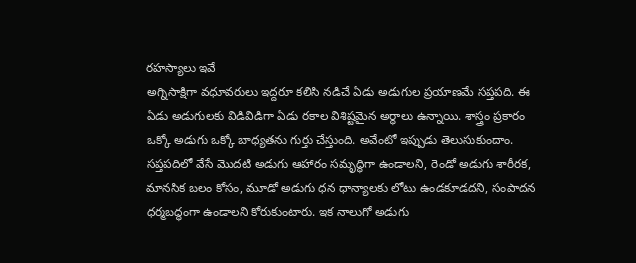రహస్యాలు ఇవే
అగ్నిసాక్షిగా వధూవరులు ఇద్దరూ కలిసి నడిచే ఏడు అడుగుల ప్రయాణమే సప్తపది. ఈ ఏడు అడుగులకు విడివిడిగా ఏడు రకాల విశిష్టమైన అర్ధాలు ఉన్నాయి. శాస్త్రం ప్రకారం ఒక్కో అడుగు ఒక్కో బాధ్యతను గుర్తు చేస్తుంది. అవేంటో ఇప్పుడు తెలుసుకుందాం. సప్తపదిలో వేసే మొదటి అడుగు ఆహారం సమృద్ధిగా ఉండాలని, రెండో అడుగు శారీరక, మానసిక బలం కోసం, మూడో అడుగు ధన ధాన్యాలకు లోటు ఉండకూడదని, సంపాదన ధర్మబద్ధంగా ఉండాలని కోరుకుంటారు. ఇక నాలుగో అడుగు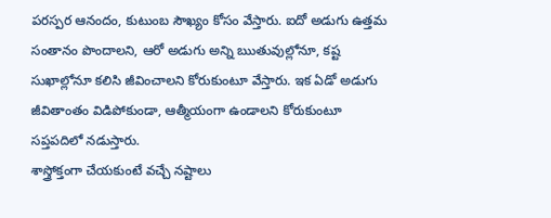పరస్పర ఆనందం, కుటుంబ సౌఖ్యం కోసం వేస్తారు. ఐదో అడుగు ఉత్తమ సంతానం పొందాలని, ఆరో అడుగు అన్ని ఋతువుల్లోనూ, కష్ట సుఖాల్లోనూ కలిసి జీవించాలని కోరుకుంటూ వేస్తారు. ఇక ఏడో అడుగు జీవితాంతం విడిపోకుండా, ఆత్మీయంగా ఉండాలని కోరుకుంటూ సప్తపదిలో నడుస్తారు.
శాస్త్రోక్తంగా చేయకుంటే వచ్చే నష్టాలు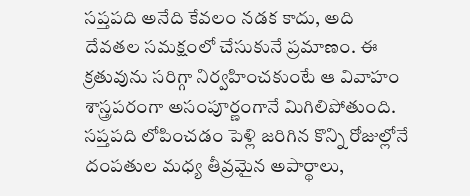సప్తపది అనేది కేవలం నడక కాదు, అది దేవతల సమక్షంలో చేసుకునే ప్రమాణం. ఈ క్రతువును సరిగ్గా నిర్వహించకుంటే ఆ వివాహం శాస్త్రపరంగా అసంపూర్ణంగానే మిగిలిపోతుంది. సప్తపది లోపించడం పెళ్లి జరిగిన కొన్ని రోజుల్లోనే దంపతుల మధ్య తీవ్రమైన అపార్థాలు,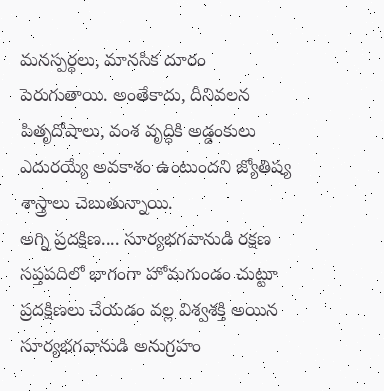మనస్పర్థలు, మానసిక దూరం పెరుగుతాయి. అంతేకాదు, దీనివలన పితృదోషాలు, వంశ వృద్ధికి అడ్డంకులు ఎదురయ్యే అవకాశం ఉంటుందని జ్యోతిష్య శాస్త్రాలు చెబుతున్నాయి.
అగ్ని ప్రదక్షిణ.... సూర్యభగవానుడి రక్షణ
సప్తపదిలో భాగంగా హోమగుండం చుట్టూ ప్రదక్షిణలు చేయడం వల్ల విశ్వశక్తి అయిన సూర్యభగవానుడి అనుగ్రహం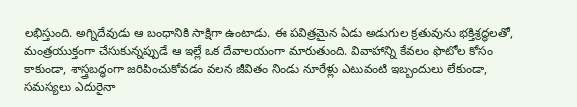లభిస్తుంది. అగ్నిదేవుడు ఆ బంధానికి సాక్షిగా ఉంటాడు. ఈ పవిత్రమైన ఏడు అడుగుల క్రతువును భక్తిశ్రద్ధలతో, మంత్రయుక్తంగా చేసుకున్నప్పుడే ఆ ఇల్లే ఒక దేవాలయంగా మారుతుంది. వివాహాన్ని కేవలం ఫొటోల కోసం కాకుండా, శాస్త్రబద్ధంగా జరిపించుకోవడం వలన జీవితం నిండు నూరేళ్లు ఎటువంటి ఇబ్బందులు లేకుండా, సమస్యలు ఎదురైనా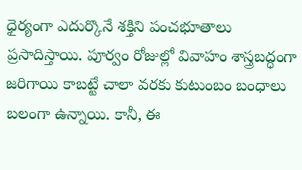ధైర్యంగా ఎదుర్కొనే శక్తిని పంచభూతాలు ప్రసాదిస్తాయి. పూర్వం రోజుల్లో వివాహం శాస్త్రబద్ధంగా జరిగాయి కాబట్టే చాలా వరకు కుటుంబం బంధాలు బలంగా ఉన్నాయి. కానీ, ఈ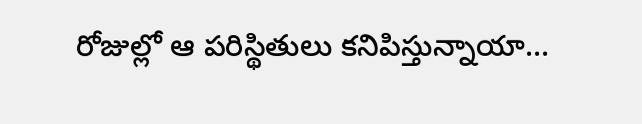రోజుల్లో ఆ పరిస్థితులు కనిపిస్తున్నాయా...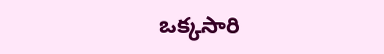ఒక్కసారి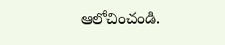ఆలోచించండి.